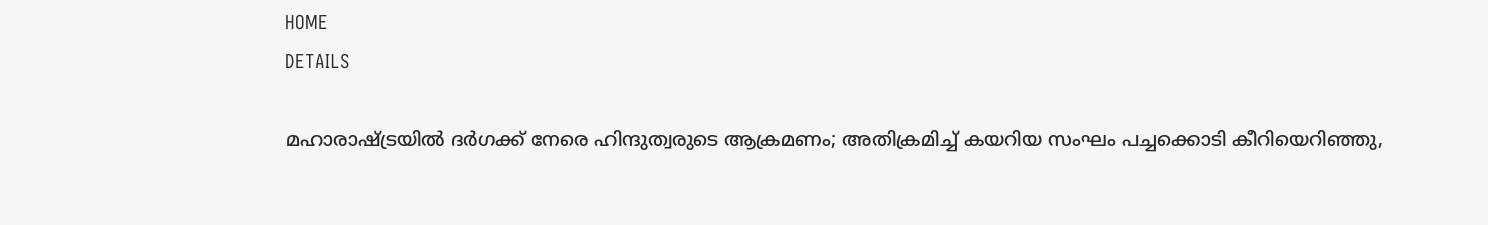HOME
DETAILS

മഹാരാഷ്ട്രയിൽ ദർഗക്ക് നേരെ ഹിന്ദുത്വരുടെ ആക്രമണം; അതിക്രമിച്ച് കയറിയ സംഘം പച്ചക്കൊടി കീറിയെറിഞ്ഞു,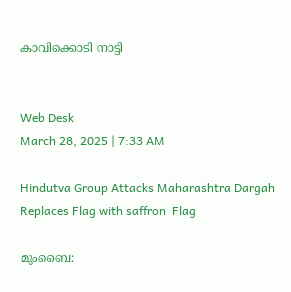കാവിക്കൊടി നാട്ടി


Web Desk
March 28, 2025 | 7:33 AM

Hindutva Group Attacks Maharashtra Dargah Replaces Flag with saffron  Flag

മുംബൈ: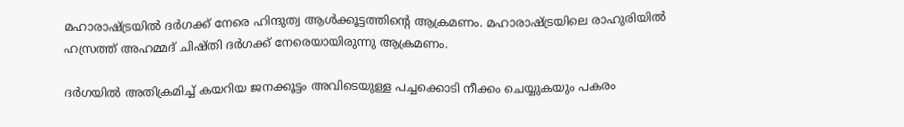മഹാരാഷ്ട്രയിൽ ദർഗക്ക് നേരെ ഹിന്ദുത്വ ആൾക്കൂട്ടത്തിന്റെ ആക്രമണം. മഹാരാഷ്ട്രയിലെ രാഹുരിയിൽ ഹസ്രത്ത് അഹമ്മദ് ചിഷ്തി ദർഗക്ക് നേരെയായിരുന്നു ആക്രമണം.

ദർഗയിൽ അതിക്രമിച്ച് കയറിയ ജനക്കൂട്ടം അവിടെയുള്ള പച്ചക്കൊടി നീക്കം ചെയ്യുകയും പകരം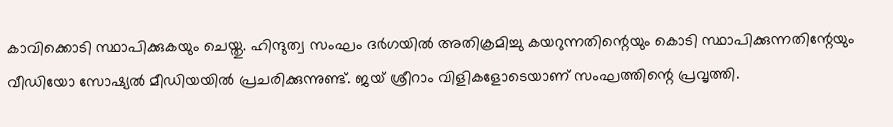കാവിക്കൊടി സ്ഥാപിക്കുകയും ചെയ്തു. ഹിന്ദുത്വ സംഘം ദർഗയിൽ അതിക്രമിച്ചു കയറുന്നതിന്റെയും കൊടി സ്ഥാപിക്കുന്നതിന്റേയും വീഡിയോ സോഷ്യൽ മീഡിയയിൽ പ്രചരിക്കുന്നുണ്ട്. ജയ് ശ്രീറാം വിളികളോടെയാണ് സംഘത്തിന്റെ പ്രവൃത്തി.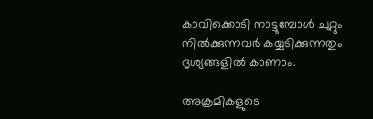കാവിക്കൊടി നാട്ടുമ്പോൾ ചുറ്റും നിൽക്കുന്നവർ കയ്യടിക്കുന്നതും ദൃശ്യങ്ങളിൽ കാണാം.

അക്രമികളുടെ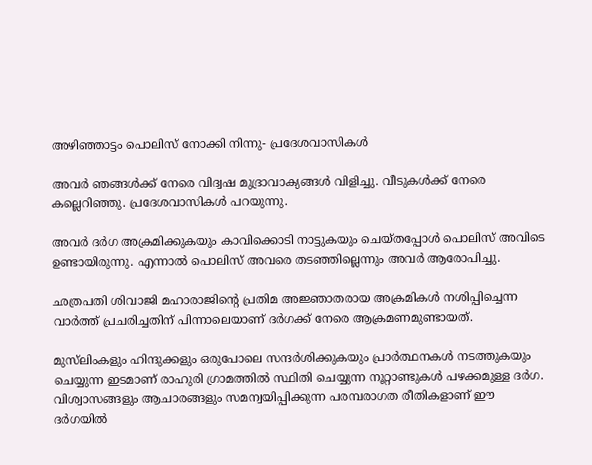അഴിഞ്ഞാട്ടം പൊലിസ് നോക്കി നിന്നു- പ്രദേശവാസികൾ

അവർ ഞങ്ങൾക്ക് നേരെ വിദ്വഷ മുദ്രാവാക്യങ്ങൾ വിളിച്ചു. വീടുകൾക്ക് നേരെ കല്ലെറിഞ്ഞു. പ്രദേശവാസികൾ പറയുന്നു.

അവർ ദർഗ അക്രമിക്കുകയും കാവിക്കൊടി നാട്ടുകയും ചെയ്തപ്പോൾ പൊലിസ് അവിടെ ഉണ്ടായിരുന്നു. എന്നാൽ പൊലിസ് അവരെ തടഞ്ഞില്ലെന്നും അവർ ആരോപിച്ചു.

ഛത്രപതി ശിവാജി മഹാരാജിന്റെ പ്രതിമ അജ്ഞാതരായ അക്രമികൾ നശിപ്പിച്ചെന്ന വാർത്ത് പ്രചരിച്ചതിന് പിന്നാലെയാണ് ദർഗക്ക് നേരെ ആക്രമണമുണ്ടായത്.

മുസ്‌ലിംകളും ഹിന്ദുക്കളും ഒരുപോലെ സന്ദർശിക്കുകയും പ്രാർത്ഥനകൾ നടത്തുകയും ചെയ്യുന്ന ഇടമാണ് രാഹുരി ഗ്രാമത്തിൽ സ്ഥിതി ചെയ്യുന്ന നൂറ്റാണ്ടുകൾ പഴക്കമുള്ള ദർഗ. വിശ്വാസങ്ങളും ആചാരങ്ങളും സമന്വയിപ്പിക്കുന്ന പരമ്പരാഗത രീതികളാണ് ഈ ദർഗയിൽ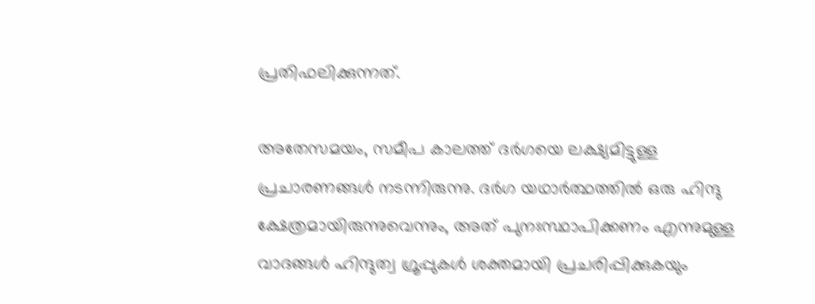പ്രതിഫലിക്കുന്നത്.

അതേസമയം, സമീപ കാലത്ത് ദർഗയെ ലക്ഷ്യമിട്ടുള്ള പ്രചാരണങ്ങൾ നടന്നിരുന്നു. ദർഗ യഥാർത്ഥത്തിൽ ഒരു ഹിന്ദു ക്ഷേത്രമായിരുന്നുവെന്നും, അത് പുനഃസ്ഥാപിക്കണം എന്നുമുള്ള വാദങ്ങൾ ഹിന്ദുത്വ ഗ്രൂപ്പുകൾ ശക്തമായി പ്രചരിപ്പിക്കുകയും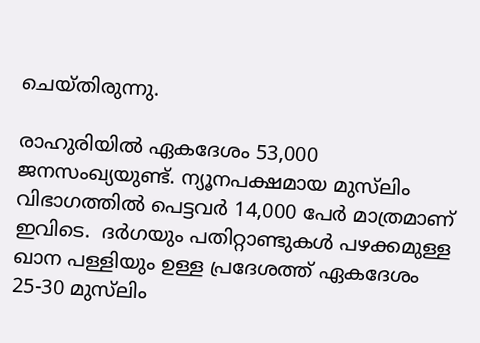ചെയ്തിരുന്നു.

രാഹുരിയിൽ ഏകദേശം 53,000 ജനസംഖ്യയുണ്ട്. ന്യൂനപക്ഷമായ മുസ്‌ലിം വിഭാഗത്തിൽ പെട്ടവർ 14,000 പേർ മാത്രമാണ് ഇവിടെ.  ദർഗയും പതിറ്റാണ്ടുകൾ പഴക്കമുള്ള ഖാന പള്ളിയും ഉള്ള പ്രദേശത്ത് ഏകദേശം 25-30 മുസ്‌ലിം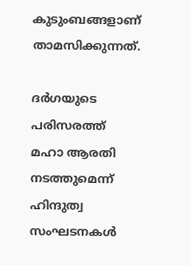കുടുംബങ്ങളാണ് താമസിക്കുന്നത്.

ദർഗയുടെ പരിസരത്ത് മഹാ ആരതി നടത്തുമെന്ന് ഹിന്ദുത്വ സംഘടനകൾ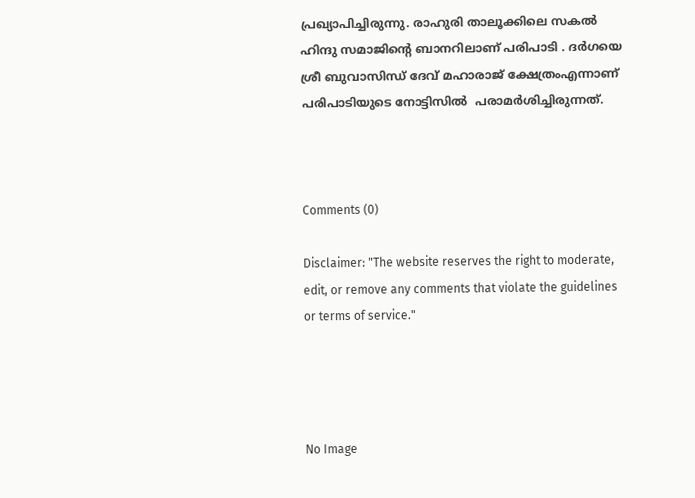പ്രഖ്യാപിച്ചിരുന്നു. രാഹുരി താലൂക്കിലെ സകൽ ഹിന്ദു സമാജിന്റെ ബാനറിലാണ് പരിപാടി . ദർഗയെ ശ്രീ ബുവാസിന്ധ് ദേവ് മഹാരാജ് ക്ഷേത്രംഎന്നാണ് പരിപാടിയുടെ നോട്ടിസിൽ  പരാമർശിച്ചിരുന്നത്.



Comments (0)

Disclaimer: "The website reserves the right to moderate, edit, or remove any comments that violate the guidelines or terms of service."




No Image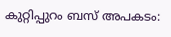കുറ്റിപ്പുറം ബസ് അപകടം: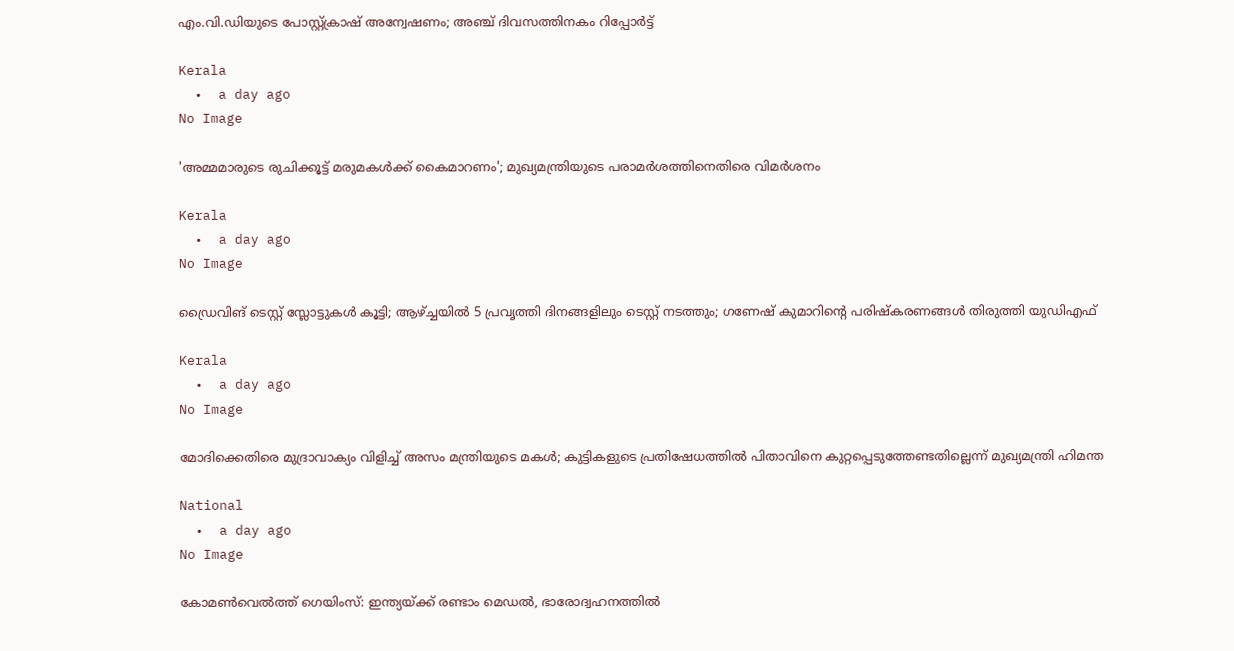എം.വി.ഡിയുടെ പോസ്റ്റ്ക്രാഷ് അന്വേഷണം; അഞ്ച് ദിവസത്തിനകം റിപ്പോര്‍ട്ട്

Kerala
  •  a day ago
No Image

'അമ്മമാരുടെ രുചിക്കൂട്ട് മരുമകള്‍ക്ക് കൈമാറണം'; മുഖ്യമന്ത്രിയുടെ പരാമര്‍ശത്തിനെതിരെ വിമര്‍ശനം

Kerala
  •  a day ago
No Image

ഡ്രൈവിങ് ടെസ്റ്റ് സ്ലോട്ടുകള്‍ കൂട്ടി; ആഴ്ച്ചയില്‍ 5 പ്രവൃത്തി ദിനങ്ങളിലും ടെസ്റ്റ് നടത്തും; ഗണേഷ് കുമാറിന്റെ പരിഷ്‌കരണങ്ങള്‍ തിരുത്തി യുഡിഎഫ്

Kerala
  •  a day ago
No Image

മോദിക്കെതിരെ മുദ്രാവാക്യം വിളിച്ച് അസം മന്ത്രിയുടെ മകള്‍; കുട്ടികളുടെ പ്രതിഷേധത്തില്‍ പിതാവിനെ കുറ്റപ്പെടുത്തേണ്ടതില്ലെന്ന് മുഖ്യമന്ത്രി ഹിമന്ത

National
  •  a day ago
No Image

കോമണ്‍വെല്‍ത്ത് ഗെയിംസ്: ഇന്ത്യയ്ക്ക് രണ്ടാം മെഡല്‍, ഭാരോദ്വഹനത്തില്‍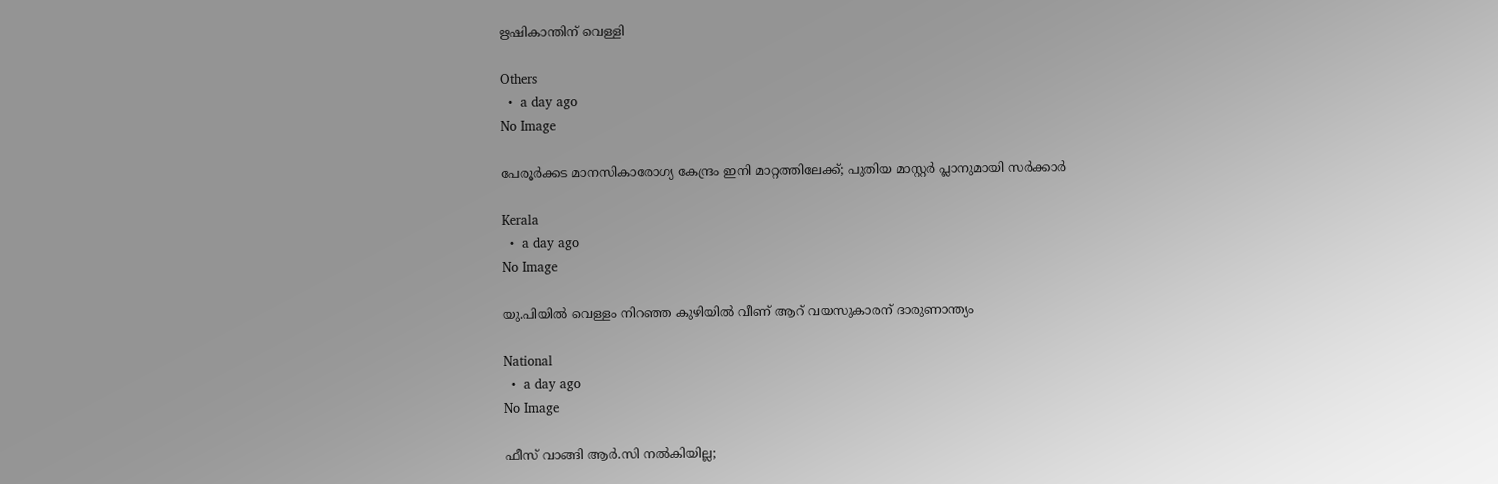ഋഷികാന്തിന് വെള്ളി

Others
  •  a day ago
No Image

പേരൂര്‍ക്കട മാനസികാരോഗ്യ കേന്ദ്രം ഇനി മാറ്റത്തിലേക്ക്; പുതിയ മാസ്റ്റര്‍ പ്ലാനുമായി സര്‍ക്കാര്‍

Kerala
  •  a day ago
No Image

യു.പിയില്‍ വെള്ളം നിറഞ്ഞ കുഴിയില്‍ വീണ് ആറ് വയസുകാരന് ദാരുണാന്ത്യം

National
  •  a day ago
No Image

ഫീസ് വാങ്ങി ആര്‍.സി നല്‍കിയില്ല;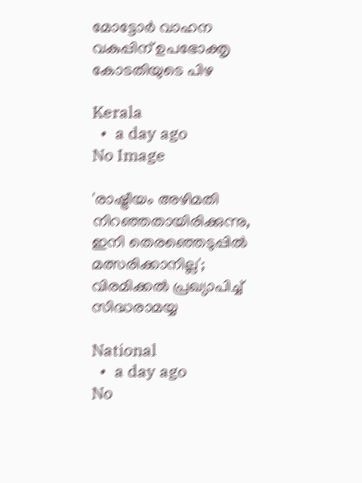മോട്ടോര്‍ വാഹന വകുപ്പിന് ഉപഭോക്തൃ കോടതിയുടെ പിഴ

Kerala
  •  a day ago
No Image

'രാഷ്ട്രീയം അഴിമതി നിറഞ്ഞതായിരിക്കുന്നു, ഇനി തെരഞ്ഞെടുപ്പില്‍ മത്സരിക്കാനില്ല'; വിരമിക്കല്‍ പ്രഖ്യാപിച്ച് സിദ്ധരാമയ്യ

National
  •  a day ago
No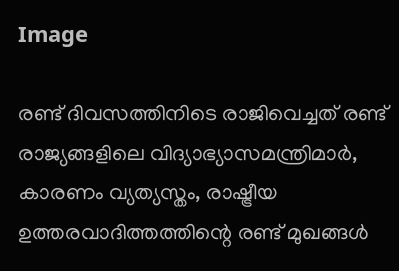Image

രണ്ട് ദിവസത്തിനിടെ രാജിവെച്ചത് രണ്ട് രാജ്യങ്ങളിലെ വിദ്യാഭ്യാസമന്ത്രിമാര്‍, കാരണം വ്യത്യസ്തം, രാഷ്ട്രീയ ഉത്തരവാദിത്തത്തിന്റെ രണ്ട് മുഖങ്ങള്‍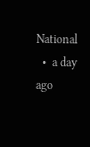National
  •  a day ago